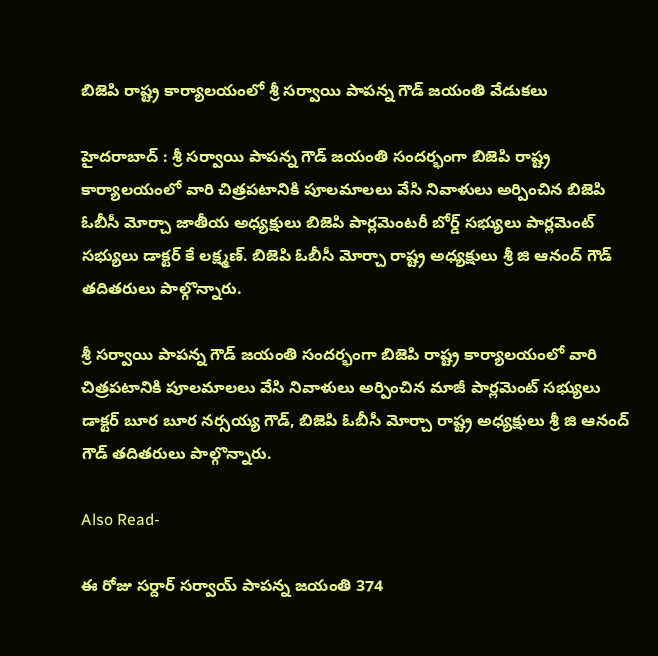బిజెపి రాష్ట్ర కార్యాలయంలో శ్రీ సర్వాయి పాపన్న గౌడ్ జయంతి వేడుకలు

హైదరాబాద్ : శ్రీ సర్వాయి పాపన్న గౌడ్ జయంతి సందర్భంగా బిజెపి రాష్ట్ర కార్యాలయంలో వారి చిత్రపటానికి పూలమాలలు వేసి నివాళులు అర్పించిన బిజెపి ఓబీసీ మోర్చా జాతీయ అధ్యక్షులు బిజెపి పార్లమెంటరీ బోర్డ్ సభ్యులు పార్లమెంట్ సభ్యులు డాక్టర్ కే లక్ష్మణ్. బిజెపి ఓబీసీ మోర్చా రాష్ట్ర అధ్యక్షులు శ్రీ జి ఆనంద్ గౌడ్ తదితరులు పాల్గొన్నారు.

శ్రీ సర్వాయి పాపన్న గౌడ్ జయంతి సందర్భంగా బిజెపి రాష్ట్ర కార్యాలయంలో వారి చిత్రపటానికి పూలమాలలు వేసి నివాళులు అర్పించిన మాజీ పార్లమెంట్ సభ్యులు డాక్టర్ బూర బూర నర్సయ్య గౌడ్, బిజెపి ఓబీసీ మోర్చా రాష్ట్ర అధ్యక్షులు శ్రీ జి ఆనంద్ గౌడ్ తదితరులు పాల్గొన్నారు.

Also Read-

ఈ రోజు సర్దార్ సర్వాయ్ పాపన్న జయంతి 374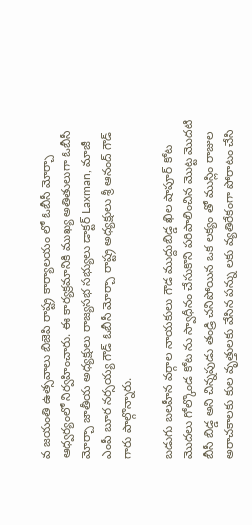వ జయంతి ఉత్సవాలు బిజెపి రాష్ట్ర కార్యాలయం లో ఓబీసీ మోర్చా ఆధ్వర్యంలో నిర్వహించారు. ఈ కార్యక్రమానికి ముఖ్య అతితులుగా ఓబీసీ మోర్చా జాతీయ అధ్యక్షులు రాజ్యసభ సభ్యులు డాక్టర్ Laxman, మాజీ ఎంపీ బూర నర్సయ్య గౌడ్ ఓబీసీ మోర్చా రాష్ట్ర అధ్యక్షులు శ్రీ ఆనంద్ గౌడ్ గారు పాల్గొన్నారు.

బడుగు బలహీన వర్గాల నాయకులు గౌడ ముద్దుబిడ్డ ఖిల షాపూర్ కోట మొదలు గోల్కొండ కోట ను స్వాధీనం చేసుకొని పరిపాలించిన మొట్ట మొదటి బీసీ బిడ్డ అని చిన్నపుడు తండ్రి చనిపోయిన ఒక లక్యం తో ముస్లిం రాజుల అరాచకాలకు కుల వృత్తులకు వేసిన పన్ను లకు వ్యతిరేకంగా పోరాటం చేసి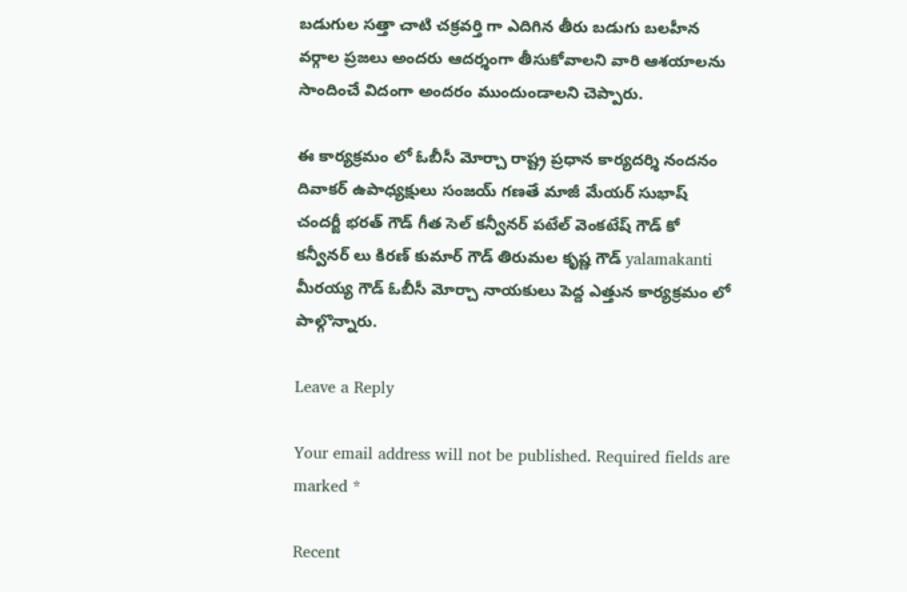బడుగుల సత్తా చాటి చక్రవర్తి గా ఎదిగిన తీరు బడుగు బలహీన వర్గాల ప్రజలు అందరు ఆదర్శంగా తీసుకోవాలని వారి ఆశయాలను సాందించే విదంగా అందరం ముందుండాలని చెప్పారు.

ఈ కార్యక్రమం లో ఓబీసీ మోర్చా రాష్ట్ర ప్రధాన కార్యదర్శి నందనం దివాకర్ ఉపాధ్యక్షులు సంజయ్ గణతే మాజీ మేయర్ సుభాష్ చందర్జీ భరత్ గౌడ్ గీత సెల్ కన్వీనర్ పటేల్ వెంకటేష్ గౌడ్ కో కన్వీనర్ లు కిరణ్ కుమార్ గౌడ్ తిరుమల కృష్ణ గౌడ్ yalamakanti మీరయ్య గౌడ్ ఓబీసీ మోర్చా నాయకులు పెద్ద ఎత్తున కార్యక్రమం లో పాల్గొన్నారు.

Leave a Reply

Your email address will not be published. Required fields are marked *

Recent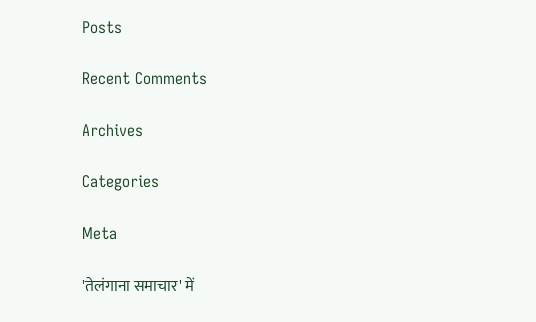Posts

Recent Comments

Archives

Categories

Meta

'तेलंगाना समाचार' में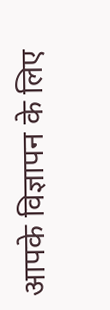आपके विज्ञापन के लिए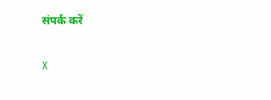संपर्क करें

X